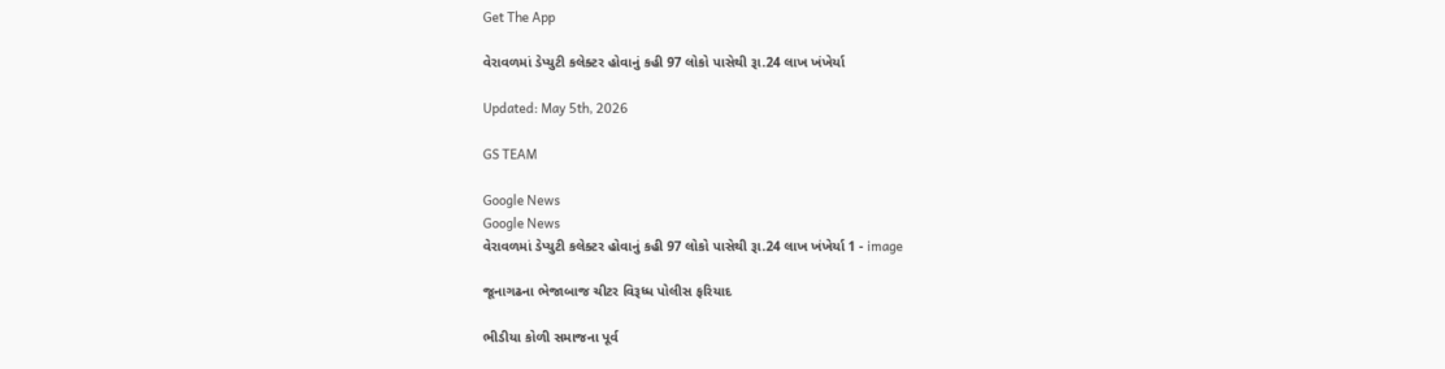Get The App

વેરાવળમાં ડેપ્યુટી કલેક્ટર હોવાનું કહી 97 લોકો પાસેથી રૂા.24 લાખ ખંખેર્યા

Updated: May 5th, 2026

GS TEAM

Google News
Google News
વેરાવળમાં ડેપ્યુટી કલેક્ટર હોવાનું કહી 97 લોકો પાસેથી રૂા.24 લાખ ખંખેર્યા 1 - image

જૂનાગઢના ભેજાબાજ ચીટર વિરૂધ્ધ પોલીસ ફરિયાદ

ભીડીયા કોળી સમાજના પૂર્વ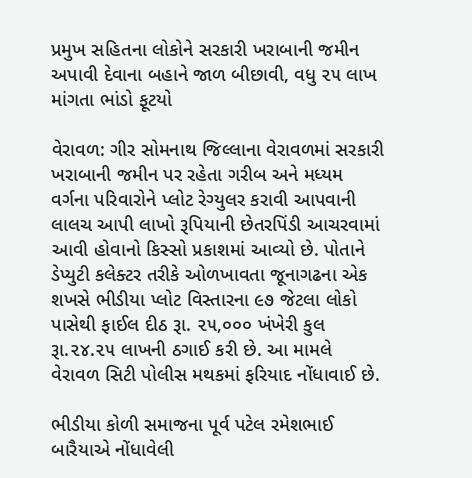પ્રમુખ સહિતના લોકોને સરકારી ખરાબાની જમીન અપાવી દેવાના બહાને જાળ બીછાવી, વધુ ૨૫ લાખ માંગતા ભાંડો ફૂટયો

વેરાવળ: ગીર સોમનાથ જિલ્લાના વેરાવળમાં સરકારી ખરાબાની જમીન પર રહેતા ગરીબ અને મધ્યમ વર્ગના પરિવારોને પ્લોટ રેગ્યુલર કરાવી આપવાની લાલચ આપી લાખો રૂપિયાની છેતરપિંડી આચરવામાં આવી હોવાનો કિસ્સો પ્રકાશમાં આવ્યો છે. પોતાને ડેપ્યુટી કલેક્ટર તરીકે ઓળખાવતા જૂનાગઢના એક શખસે ભીડીયા પ્લોટ વિસ્તારના ૯૭ જેટલા લોકો પાસેથી ફાઈલ દીઠ રૂા. ૨૫,૦૦૦ ખંખેરી કુલ રૂા.૨૪.૨૫ લાખની ઠગાઈ કરી છે. આ મામલે વેરાવળ સિટી પોલીસ મથકમાં ફરિયાદ નોંધાવાઈ છે.

ભીડીયા કોળી સમાજના પૂર્વ પટેલ રમેશભાઈ બારૈયાએ નોંધાવેલી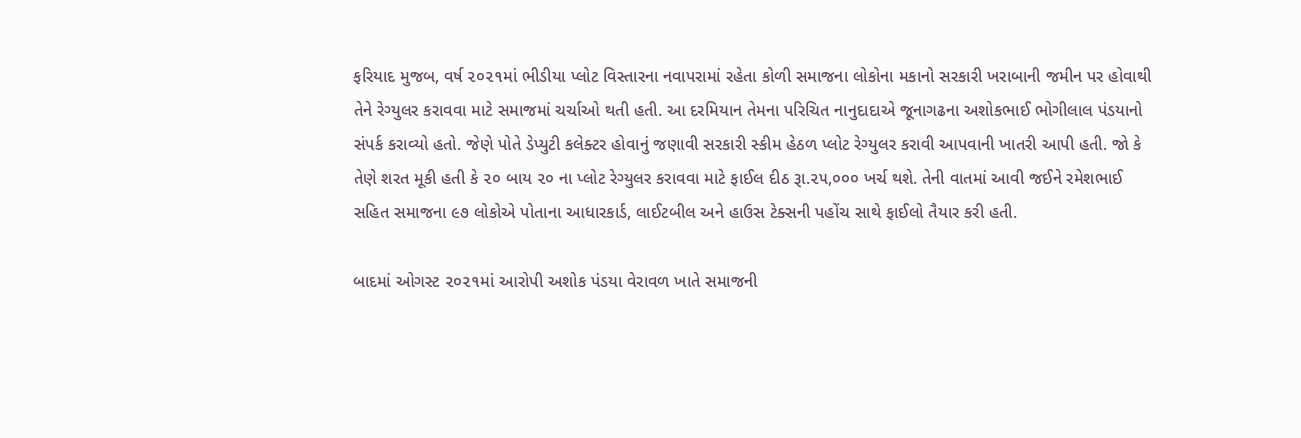ફરિયાદ મુજબ, વર્ષ ૨૦૨૧માં ભીડીયા પ્લોટ વિસ્તારના નવાપરામાં રહેતા કોળી સમાજના લોકોના મકાનો સરકારી ખરાબાની જમીન પર હોવાથી તેને રેગ્યુલર કરાવવા માટે સમાજમાં ચર્ચાઓ થતી હતી. આ દરમિયાન તેમના પરિચિત નાનુદાદાએ જૂનાગઢના અશોકભાઈ ભોગીલાલ પંડયાનો સંપર્ક કરાવ્યો હતો. જેણે પોતે ડેપ્યુટી કલેક્ટર હોવાનું જણાવી સરકારી સ્કીમ હેઠળ પ્લોટ રેગ્યુલર કરાવી આપવાની ખાતરી આપી હતી. જો કે તેણે શરત મૂકી હતી કે ૨૦ બાય ૨૦ ના પ્લોટ રેગ્યુલર કરાવવા માટે ફાઈલ દીઠ રૂા.૨૫,૦૦૦ ખર્ચ થશે. તેની વાતમાં આવી જઈને રમેશભાઈ સહિત સમાજના ૯૭ લોકોએ પોતાના આધારકાર્ડ, લાઈટબીલ અને હાઉસ ટેક્સની પહોંચ સાથે ફાઈલો તૈયાર કરી હતી.

બાદમાં ઓગસ્ટ ૨૦૨૧માં આરોપી અશોક પંડયા વેરાવળ ખાતે સમાજની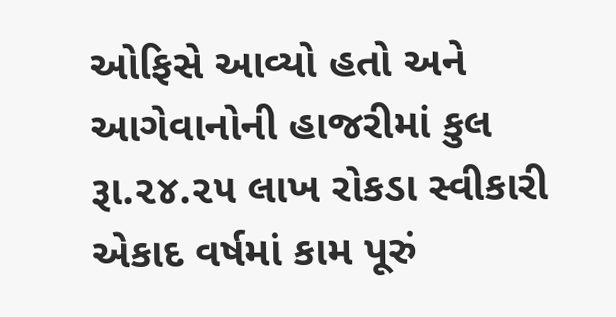ઓફિસે આવ્યો હતો અને આગેવાનોની હાજરીમાં કુલ રૂા.૨૪.૨૫ લાખ રોકડા સ્વીકારી એકાદ વર્ષમાં કામ પૂરું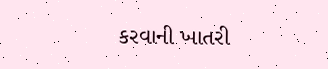કરવાની ખાતરી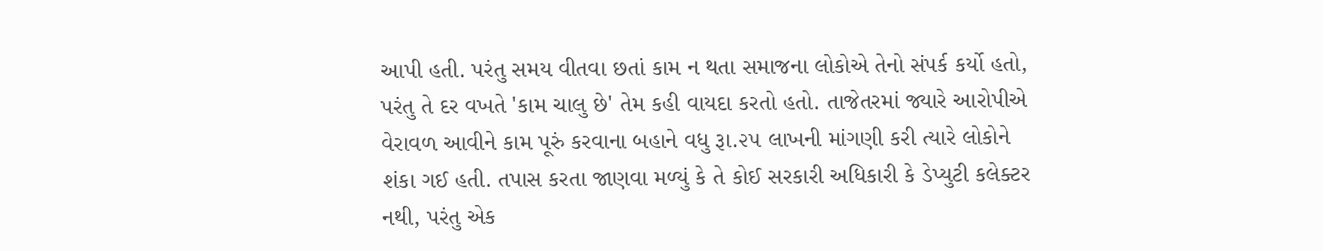આપી હતી. પરંતુ સમય વીતવા છતાં કામ ન થતા સમાજના લોકોએ તેનો સંપર્ક કર્યો હતો, પરંતુ તે દર વખતે 'કામ ચાલુ છે' તેમ કહી વાયદા કરતો હતો. તાજેતરમાં જ્યારે આરોપીએ વેરાવળ આવીને કામ પૂરું કરવાના બહાને વધુ રૂા.૨૫ લાખની માંગણી કરી ત્યારે લોકોને શંકા ગઈ હતી. તપાસ કરતા જાણવા મળ્યું કે તે કોઈ સરકારી અધિકારી કે ડેપ્યુટી કલેક્ટર નથી, પરંતુ એક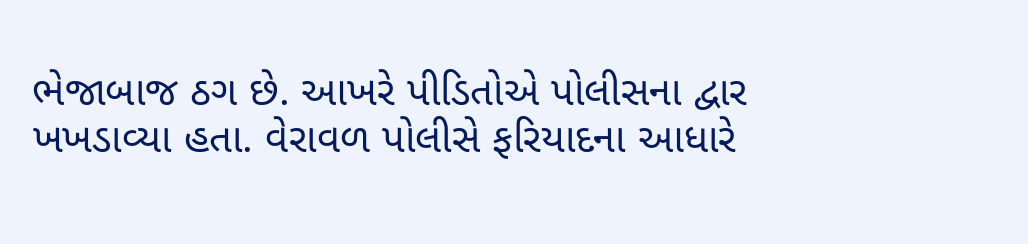ભેજાબાજ ઠગ છે. આખરે પીડિતોએ પોલીસના દ્વાર ખખડાવ્યા હતા. વેરાવળ પોલીસે ફરિયાદના આધારે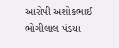આરોપી અશોકભાઈ ભોગીલાલ પંડયા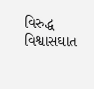વિરુદ્ધ વિશ્વાસઘાત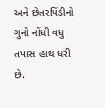અને છેતરપિંડીનો ગુનો નોંધી વધુ તપાસ હાથ ધરી છે.